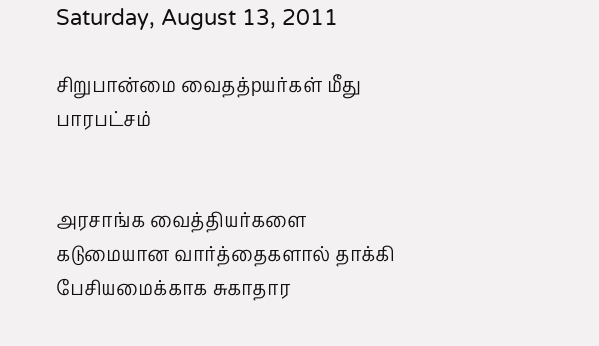Saturday, August 13, 2011

சிறுபான்மை வைதத்pயர்கள் மீது பாரபட்சம்


அரசாங்க வைத்தியர்களை கடுமையான வார்த்தைகளால் தாக்கி பேசியமைக்காக சுகாதார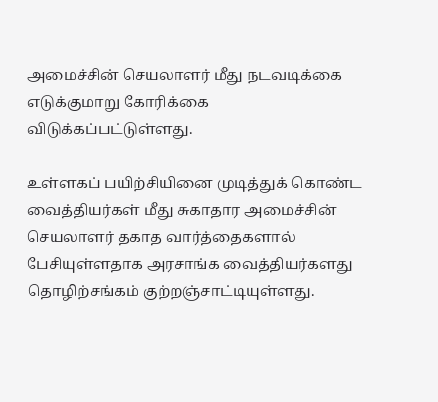அமைச்சின் செயலாளர் மீது நடவடிக்கை எடுக்குமாறு கோரிக்கை விடுக்கப்பட்டுள்ளது.

உள்ளகப் பயிற்சியினை முடித்துக் கொண்ட வைத்தியர்கள் மீது சுகாதார அமைச்சின் செயலாளர் தகாத வார்த்தைகளால் பேசியுள்ளதாக அரசாங்க வைத்தியர்களது தொழிற்சங்கம் குற்றஞ்சாட்டியுள்ளது.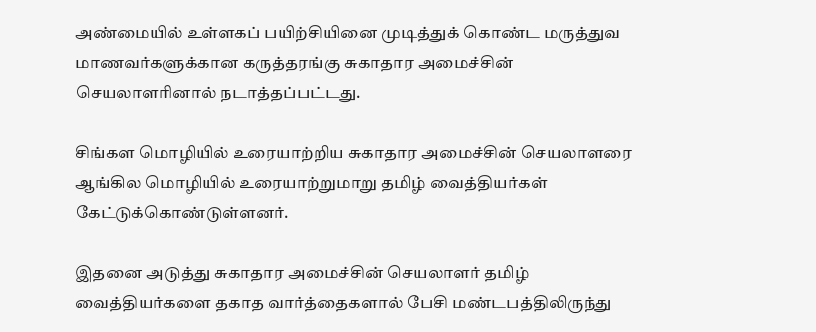அண்மையில் உள்ளகப் பயிற்சியினை முடித்துக் கொண்ட மருத்துவ மாணவர்களுக்கான கருத்தரங்கு சுகாதார அமைச்சின் செயலாளரினால் நடாத்தப்பட்டது.

சிங்கள மொழியில் உரையாற்றிய சுகாதார அமைச்சின் செயலாளரை ஆங்கில மொழியில் உரையாற்றுமாறு தமிழ் வைத்தியர்கள் கேட்டுக்கொண்டுள்ளனர்.

இதனை அடுத்து சுகாதார அமைச்சின் செயலாளர் தமிழ் வைத்தியர்களை தகாத வார்த்தைகளால் பேசி மண்டபத்திலிருந்து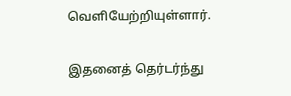வெளியேற்றியுள்ளார்.

இதனைத் தெர்டர்ந்து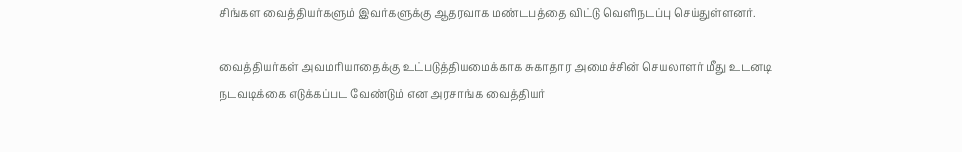சிங்கள வைத்தியர்களும் இவர்களுக்கு ஆதரவாக மண்டபத்தை விட்டு வெளிநடப்பு செய்துள்ளனர்.

வைத்தியர்கள் அவமரியாதைக்கு உட்படுத்தியமைக்காக சுகாதார அமைச்சின் செயலாளர் மீது உடனடி நடவடிக்கை எடுக்கப்பட வேண்டும் என அரசாங்க வைத்தியர்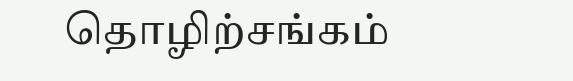தொழிற்சங்கம்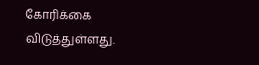கோரிக்கை விடுத்துள்ளது.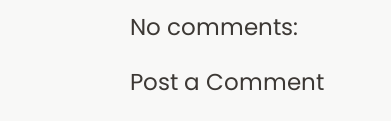No comments:

Post a Comment